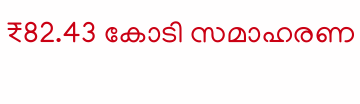₹82.43 കോടി സമാഹരണ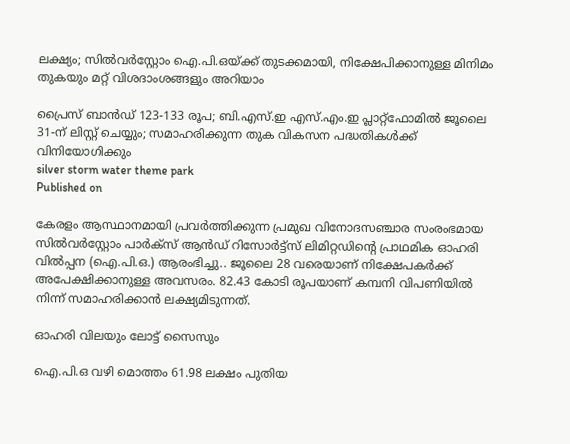ലക്ഷ്യം; സില്‍വര്‍സ്റ്റോം ഐ.പി.ഒയ്ക്ക് തുടക്കമായി, നിക്ഷേപിക്കാനുള്ള മിനിമം തുകയും മറ്റ് വിശദാംശങ്ങളും അറിയാം

പ്രൈസ് ബാന്‍ഡ് 123-133 രൂപ; ബി.എസ്.ഇ എസ്.എം.ഇ പ്ലാറ്റ്ഫോമില്‍ ജൂലൈ 31-ന് ലിസ്റ്റ് ചെയ്യും; സമാഹരിക്കുന്ന തുക വികസന പദ്ധതികള്‍ക്ക് വിനിയോഗിക്കും
silver storm water theme park
Published on

കേരളം ആസ്ഥാനമായി പ്രവര്‍ത്തിക്കുന്ന പ്രമുഖ വിനോദസഞ്ചാര സംരംഭമായ സില്‍വര്‍സ്റ്റോം പാര്‍ക്‌സ് ആന്‍ഡ് റിസോര്‍ട്ട്‌സ് ലിമിറ്റഡിന്റെ പ്രാഥമിക ഓഹരി വില്‍പ്പന (ഐ.പി.ഒ.) ആരംഭിച്ചു.. ജൂലൈ 28 വരെയാണ് നിക്ഷേപകര്‍ക്ക് അപേക്ഷിക്കാനുള്ള അവസരം. 82.43 കോടി രൂപയാണ് കമ്പനി വിപണിയില്‍ നിന്ന് സമാഹരിക്കാന്‍ ലക്ഷ്യമിടുന്നത്.

ഓഹരി വിലയും ലോട്ട് സൈസും

ഐ.പി.ഒ വഴി മൊത്തം 61.98 ലക്ഷം പുതിയ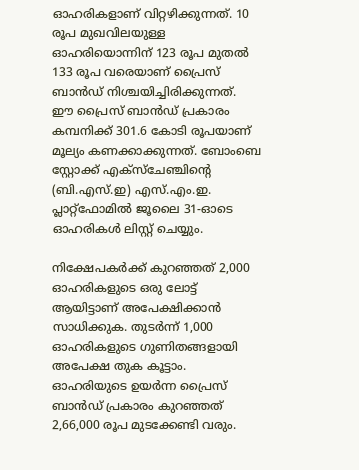ഓഹരികളാണ് വിറ്റഴിക്കുന്നത്. 10 രൂപ മുഖവിലയുള്ള ഓഹരിയൊന്നിന് 123 രൂപ മുതല്‍ 133 രൂപ വരെയാണ് പ്രൈസ് ബാന്‍ഡ് നിശ്ചയിച്ചിരിക്കുന്നത്. ഈ പ്രൈസ് ബാന്‍ഡ് പ്രകാരം കമ്പനിക്ക് 301.6 കോടി രൂപയാണ് മൂല്യം കണക്കാക്കുന്നത്. ബോംബെ സ്റ്റോക്ക് എക്‌സ്ചേഞ്ചിന്റെ (ബി.എസ്.ഇ) എസ്.എം.ഇ. പ്ലാറ്റ്ഫോമില്‍ ജൂലൈ 31-ഓടെ ഓഹരികള്‍ ലിസ്റ്റ് ചെയ്യും.

നിക്ഷേപകര്‍ക്ക് കുറഞ്ഞത് 2,000 ഓഹരികളുടെ ഒരു ലോട്ട് ആയിട്ടാണ് അപേക്ഷിക്കാന്‍ സാധിക്കുക. തുടര്‍ന്ന് 1,000 ഓഹരികളുടെ ഗുണിതങ്ങളായി അപേക്ഷ തുക കൂട്ടാം. ഓഹരിയുടെ ഉയര്‍ന്ന പ്രൈസ് ബാന്‍ഡ് പ്രകാരം കുറഞ്ഞത് 2,66,000 രൂപ മുടക്കേണ്ടി വരും.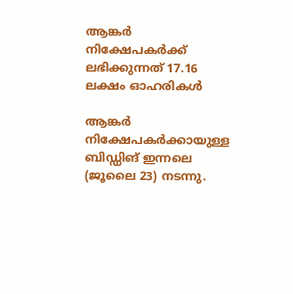ആങ്കര്‍ നിക്ഷേപകര്‍ക്ക് ലഭിക്കുന്നത് 17.16 ലക്ഷം ഓഹരികള്‍

ആങ്കര്‍ നിക്ഷേപകര്‍ക്കായുള്ള ബിഡ്ഡിങ് ഇന്നലെ (ജൂലൈ 23) നടന്നു.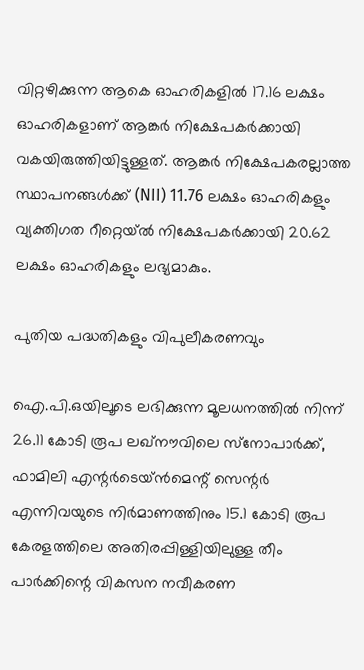വിറ്റഴിക്കുന്ന ആകെ ഓഹരികളില്‍ 17.16 ലക്ഷം ഓഹരികളാണ് ആങ്കര്‍ നിക്ഷേപകര്‍ക്കായി വകയിരുത്തിയിട്ടുള്ളത്. ആങ്കര്‍ നിക്ഷേപകരല്ലാത്ത സ്ഥാപനങ്ങള്‍ക്ക് (NII) 11.76 ലക്ഷം ഓഹരികളും വ്യക്തിഗത റീറ്റെയ്ല്‍ നിക്ഷേപകര്‍ക്കായി 20.62 ലക്ഷം ഓഹരികളും ലഭ്യമാകും.

പുതിയ പദ്ധതികളും വിപുലീകരണവും

ഐ.പി.ഒയിലൂടെ ലഭിക്കുന്ന മൂലധനത്തില്‍ നിന്ന് 26.11 കോടി രൂപ ലഖ്നൗവിലെ സ്‌നോപാര്‍ക്ക്, ഫാമിലി എന്റര്‍ടെയ്ന്‍മെന്റ് സെന്റര്‍ എന്നിവയുടെ നിര്‍മാണത്തിനും 15.1 കോടി രൂപ കേരളത്തിലെ അതിരപ്പിള്ളിയിലുള്ള തീം പാര്‍ക്കിന്റെ വികസന നവീകരണ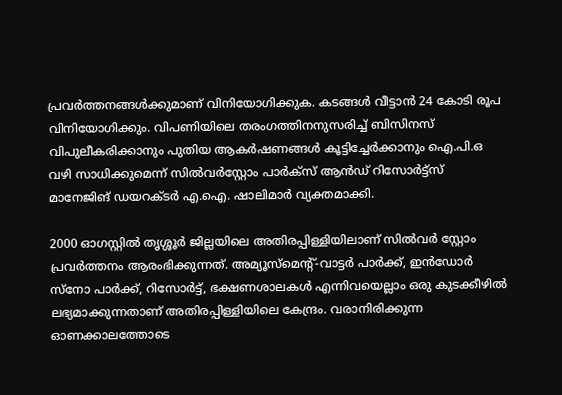പ്രവര്‍ത്തനങ്ങള്‍ക്കുമാണ് വിനിയോഗിക്കുക. കടങ്ങള്‍ വീട്ടാന്‍ 24 കോടി രൂപ വിനിയോഗിക്കും. വിപണിയിലെ തരംഗത്തിനനുസരിച്ച് ബിസിനസ് വിപുലീകരിക്കാനും പുതിയ ആകര്‍ഷണങ്ങള്‍ കൂട്ടിച്ചേര്‍ക്കാനും ഐ.പി.ഒ വഴി സാധിക്കുമെന്ന് സില്‍വര്‍സ്റ്റോം പാര്‍ക്‌സ് ആന്‍ഡ് റിസോര്‍ട്ട്‌സ് മാനേജിങ് ഡയറക്ടര്‍ എ.ഐ. ഷാലിമാര്‍ വ്യക്തമാക്കി.

2000 ഓഗസ്റ്റില്‍ തൃശ്ശൂര്‍ ജില്ലയിലെ അതിരപ്പിള്ളിയിലാണ് സില്‍വര്‍ സ്റ്റോം പ്രവര്‍ത്തനം ആരംഭിക്കുന്നത്. അമ്യൂസ്മെന്റ്-വാട്ടര്‍ പാര്‍ക്ക്, ഇന്‍ഡോര്‍ സ്‌നോ പാര്‍ക്ക്, റിസോര്‍ട്ട്, ഭക്ഷണശാലകള്‍ എന്നിവയെല്ലാം ഒരു കുടക്കീഴില്‍ ലഭ്യമാക്കുന്നതാണ് അതിരപ്പിള്ളിയിലെ കേന്ദ്രം. വരാനിരിക്കുന്ന ഓണക്കാലത്തോടെ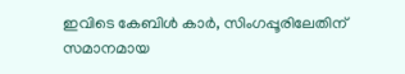ഇവിടെ കേബിള്‍ കാര്‍, സിംഗപ്പൂരിലേതിന് സമാനമായ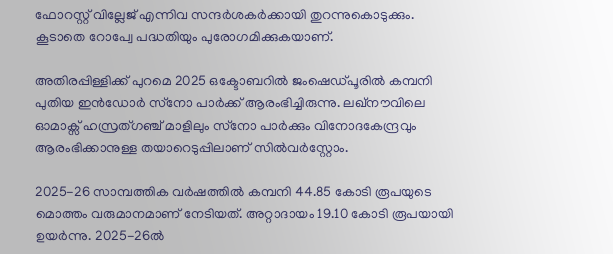ഫോറസ്റ്റ് വില്ലേജ് എന്നിവ സന്ദര്‍ശകര്‍ക്കായി തുറന്നുകൊടുക്കും. കൂടാതെ റോപ്വേ പദ്ധതിയും പുരോഗമിക്കുകയാണ്.

അതിരപ്പിള്ളിക്ക് പുറമെ 2025 ഒക്ടോബറില്‍ ജംഷെഡ്പൂരില്‍ കമ്പനി പുതിയ ഇന്‍ഡോര്‍ സ്‌നോ പാര്‍ക്ക് ആരംഭിച്ചിരുന്നു. ലഖ്നൗവിലെ ഓമാക്സ് ഹസ്രത്ഗഞ്ച് മാളിലും സ്‌നോ പാര്‍ക്കും വിനോദകേന്ദ്രവും ആരംഭിക്കാനുള്ള തയാറെടുപ്പിലാണ് സില്‍വര്‍‌സ്റ്റോം.

2025-26 സാമ്പത്തിക വര്‍ഷത്തില്‍ കമ്പനി 44.85 കോടി രൂപയുടെ മൊത്തം വരുമാനമാണ് നേടിയത്. അറ്റാദായം 19.10 കോടി രൂപയായി ഉയര്‍ന്നു. 2025-26ല്‍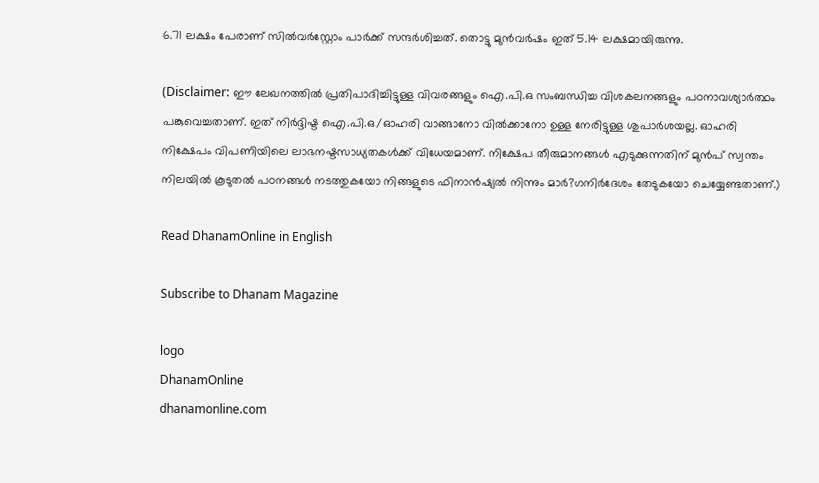6.71 ലക്ഷം പേരാണ് സില്‍വര്‍‌സ്റ്റോം പാര്‍ക്ക് സന്ദര്‍ശിച്ചത്. തൊട്ടു മുന്‍വര്‍ഷം ഇത് 5.14 ലക്ഷമായിരുന്നു.

(Disclaimer: ഈ ലേഖനത്തില്‍ പ്രതിപാദിച്ചിട്ടുള്ള വിവരങ്ങളും ഐ.പി.ഒ സംബന്ധിച്ച വിശകലനങ്ങളും പഠനാവശ്യാര്‍ത്ഥം പങ്കുവെച്ചതാണ്. ഇത് നിര്‍ദ്ദിഷ്ട ഐ.പി.ഒ/ഓഹരി വാങ്ങാനോ വില്‍ക്കാനോ ഉള്ള നേരിട്ടുള്ള ശുപാര്‍ശയല്ല. ഓഹരി നിക്ഷേപം വിപണിയിലെ ലാഭനഷ്ടസാധ്യതകള്‍ക്ക് വിധേയമാണ്. നിക്ഷേപ തീരുമാനങ്ങള്‍ എടുക്കുന്നതിന് മുന്‍പ് സ്വന്തം നിലയില്‍ കൂടുതല്‍ പഠനങ്ങള്‍ നടത്തുകയോ നിങ്ങളുടെ ഫിനാന്‍ഷ്യല്‍ നിന്നും മാര്‍?ഗനിര്‍ദേശം തേടുകയോ ചെയ്യേണ്ടതാണ്.)

Read DhanamOnline in English

Subscribe to Dhanam Magazine

logo
DhanamOnline
dhanamonline.com